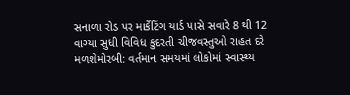સનાળા રોડ પર માર્કેટિંગ યાર્ડ પાસે સવારે 8 થી 12 વાગ્યા સુધી વિવિધ કુદરતી ચીજવસ્તુઓ રાહત દરે મળશેમોરબી: વર્તમાન સમયમાં લોકોમાં સ્વાસ્થ્ય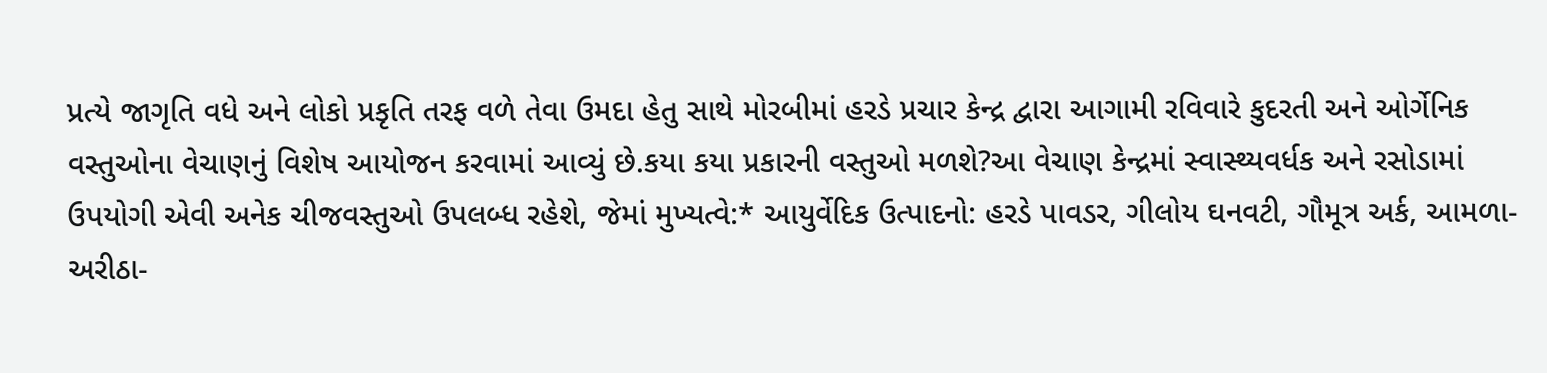પ્રત્યે જાગૃતિ વધે અને લોકો પ્રકૃતિ તરફ વળે તેવા ઉમદા હેતુ સાથે મોરબીમાં હરડે પ્રચાર કેન્દ્ર દ્વારા આગામી રવિવારે કુદરતી અને ઓર્ગેનિક વસ્તુઓના વેચાણનું વિશેષ આયોજન કરવામાં આવ્યું છે.કયા કયા પ્રકારની વસ્તુઓ મળશે?આ વેચાણ કેન્દ્રમાં સ્વાસ્થ્યવર્ધક અને રસોડામાં ઉપયોગી એવી અનેક ચીજવસ્તુઓ ઉપલબ્ધ રહેશે, જેમાં મુખ્યત્વે:* આયુર્વેદિક ઉત્પાદનો: હરડે પાવડર, ગીલોય ઘનવટી, ગૌમૂત્ર અર્ક, આમળા-અરીઠા-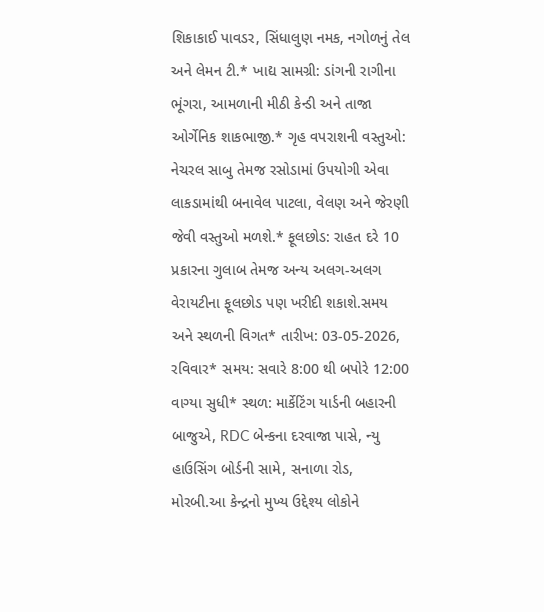શિકાકાઈ પાવડર, સિંધાલુણ નમક, નગોળનું તેલ અને લેમન ટી.* ખાદ્ય સામગ્રી: ડાંગની રાગીના ભૂંગરા, આમળાની મીઠી કેન્ડી અને તાજા ઓર્ગેનિક શાકભાજી.* ગૃહ વપરાશની વસ્તુઓ: નેચરલ સાબુ તેમજ રસોડામાં ઉપયોગી એવા લાકડામાંથી બનાવેલ પાટલા, વેલણ અને જેરણી જેવી વસ્તુઓ મળશે.* ફૂલછોડ: રાહત દરે 10 પ્રકારના ગુલાબ તેમજ અન્ય અલગ-અલગ વેરાયટીના ફૂલછોડ પણ ખરીદી શકાશે.સમય અને સ્થળની વિગત* તારીખ: 03-05-2026, રવિવાર* સમય: સવારે 8:00 થી બપોરે 12:00 વાગ્યા સુધી* સ્થળ: માર્કેટિંગ યાર્ડની બહારની બાજુએ, RDC બેન્કના દરવાજા પાસે, ન્યુ હાઉસિંગ બોર્ડની સામે, સનાળા રોડ, મોરબી.આ કેન્દ્રનો મુખ્ય ઉદ્દેશ્ય લોકોને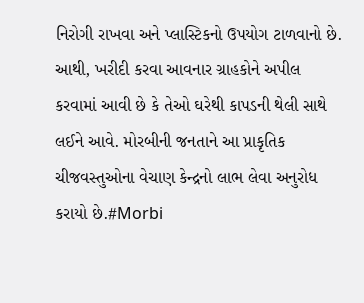નિરોગી રાખવા અને પ્લાસ્ટિકનો ઉપયોગ ટાળવાનો છે. આથી, ખરીદી કરવા આવનાર ગ્રાહકોને અપીલ કરવામાં આવી છે કે તેઓ ઘરેથી કાપડની થેલી સાથે લઈને આવે. મોરબીની જનતાને આ પ્રાકૃતિક ચીજવસ્તુઓના વેચાણ કેન્દ્રનો લાભ લેવા અનુરોધ કરાયો છે.#Morbi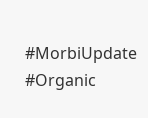#MorbiUpdate #Organic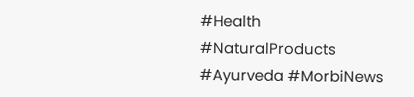#Health #NaturalProducts #Ayurveda #MorbiNews